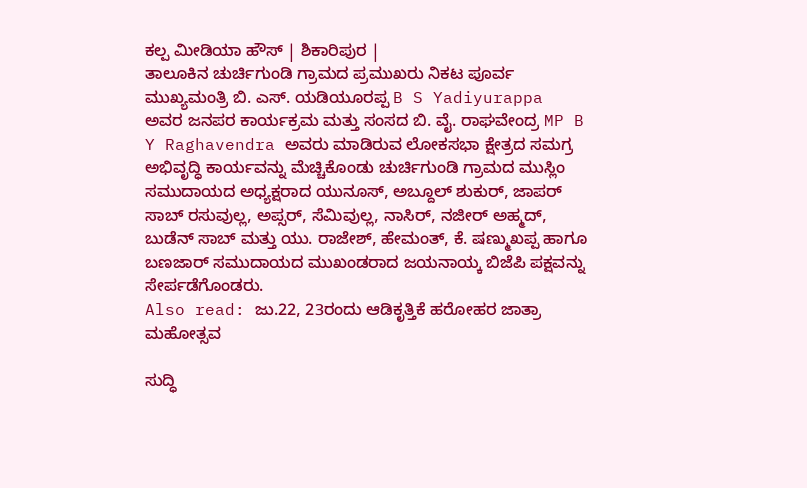ಕಲ್ಪ ಮೀಡಿಯಾ ಹೌಸ್ | ಶಿಕಾರಿಪುರ |
ತಾಲೂಕಿನ ಚುರ್ಚಿಗುಂಡಿ ಗ್ರಾಮದ ಪ್ರಮುಖರು ನಿಕಟ ಪೂರ್ವ ಮುಖ್ಯಮಂತ್ರಿ ಬಿ. ಎಸ್. ಯಡಿಯೂರಪ್ಪ B S Yadiyurappa ಅವರ ಜನಪರ ಕಾರ್ಯಕ್ರಮ ಮತ್ತು ಸಂಸದ ಬಿ. ವೈ. ರಾಘವೇಂದ್ರ MP B Y Raghavendra ಅವರು ಮಾಡಿರುವ ಲೋಕಸಭಾ ಕ್ಷೇತ್ರದ ಸಮಗ್ರ ಅಭಿವೃದ್ಧಿ ಕಾರ್ಯವನ್ನು ಮೆಚ್ಚಿಕೊಂಡು ಚುರ್ಚಿಗುಂಡಿ ಗ್ರಾಮದ ಮುಸ್ಲಿಂ ಸಮುದಾಯದ ಅಧ್ಯಕ್ಷರಾದ ಯುನೂಸ್, ಅಬ್ದೂಲ್ ಶುಕುರ್, ಜಾಪರ್ ಸಾಬ್ ರಸುವುಲ್ಲ, ಅಪ್ಸರ್, ಸೆಮಿವುಲ್ಲ, ನಾಸಿರ್, ನಜೀರ್ ಅಹ್ಮದ್, ಬುಡೆನ್ ಸಾಬ್ ಮತ್ತು ಯು. ರಾಜೇಶ್, ಹೇಮಂತ್, ಕೆ. ಷಣ್ಮುಖಪ್ಪ ಹಾಗೂ ಬಣಜಾರ್ ಸಮುದಾಯದ ಮುಖಂಡರಾದ ಜಯನಾಯ್ಕ ಬಿಜೆಪಿ ಪಕ್ಷವನ್ನು ಸೇರ್ಪಡೆಗೊಂಡರು.
Also read: ಜು.22, 23ರಂದು ಆಡಿಕೃತ್ತಿಕೆ ಹರೋಹರ ಜಾತ್ರಾ ಮಹೋತ್ಸವ

ಸುದ್ಧಿ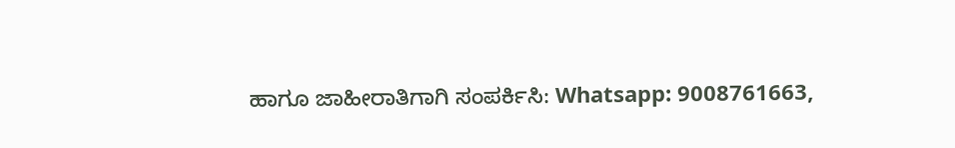ಹಾಗೂ ಜಾಹೀರಾತಿಗಾಗಿ ಸಂಪರ್ಕಿಸಿ: Whatsapp: 9008761663,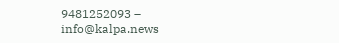9481252093 – info@kalpa.news